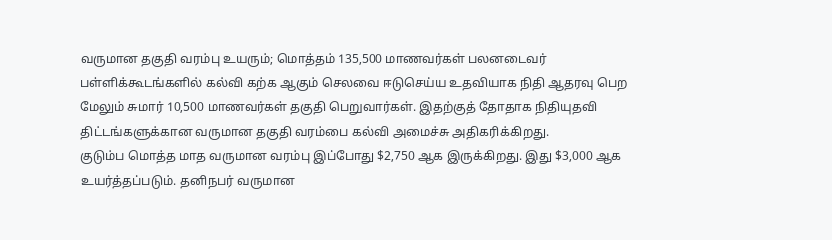வருமான தகுதி வரம்பு உயரும்; மொத்தம் 135,500 மாணவர்கள் பலனடைவர்
பள்ளிக்கூடங்களில் கல்வி கற்க ஆகும் செலவை ஈடுசெய்ய உதவியாக நிதி ஆதரவு பெற மேலும் சுமார் 10,500 மாணவர்கள் தகுதி பெறுவார்கள். இதற்குத் தோதாக நிதியுதவி திட்டங்களுக்கான வருமான தகுதி வரம்பை கல்வி அமைச்சு அதிகரிக்கிறது.
குடும்ப மொத்த மாத வருமான வரம்பு இப்போது $2,750 ஆக இருக்கிறது. இது $3,000 ஆக உயர்த்தப்படும். தனிநபர் வருமான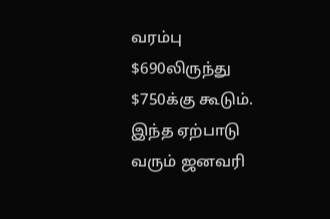வரம்பு $690லிருந்து $750க்கு கூடும்.
இந்த ஏற்பாடு வரும் ஜனவரி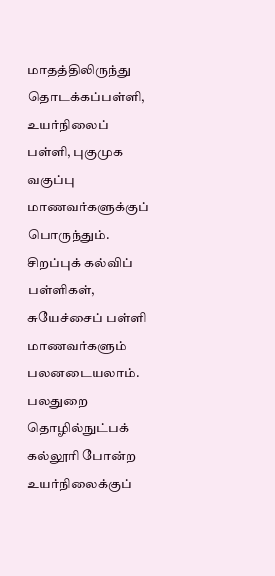மாதத்திலிருந்து தொடக்கப்பள்ளி, உயர்நிலைப் பள்ளி, புகுமுக வகுப்பு மாணவர்களுக்குப் பொருந்தும். சிறப்புக் கல்விப் பள்ளிகள், சுயேச்சைப் பள்ளி மாணவர்களும் பலனடையலாம்.
பலதுறை தொழில்நுட்பக் கல்லூரி போன்ற உயர்நிலைக்குப்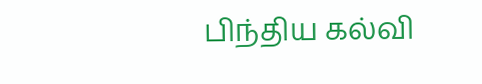பிந்திய கல்வி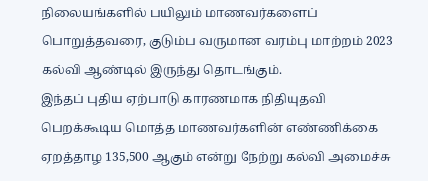நிலையங்களில் பயிலும் மாணவர்களைப் பொறுத்தவரை, குடும்ப வருமான வரம்பு மாற்றம் 2023 கல்வி ஆண்டில் இருந்து தொடங்கும்.
இந்தப் புதிய ஏற்பாடு காரணமாக நிதியுதவி பெறக்கூடிய மொத்த மாணவர்களின் எண்ணிக்கை ஏறத்தாழ 135,500 ஆகும் என்று நேற்று கல்வி அமைச்சு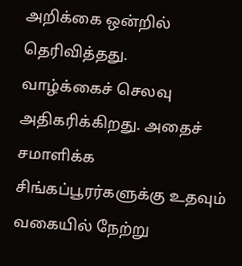அறிக்கை ஒன்றில் தெரிவித்தது.
வாழ்க்கைச் செலவு அதிகரிக்கிறது. அதைச் சமாளிக்க சிங்கப்பூரர்களுக்கு உதவும் வகையில் நேற்று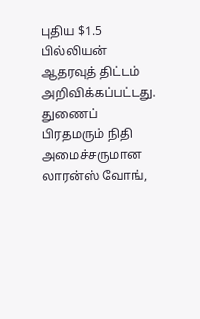புதிய $1.5 பில்லியன் ஆதரவுத் திட்டம் அறிவிக்கப்பட்டது.
துணைப் பிரதமரும் நிதி அமைச்சருமான லாரன்ஸ் வோங்,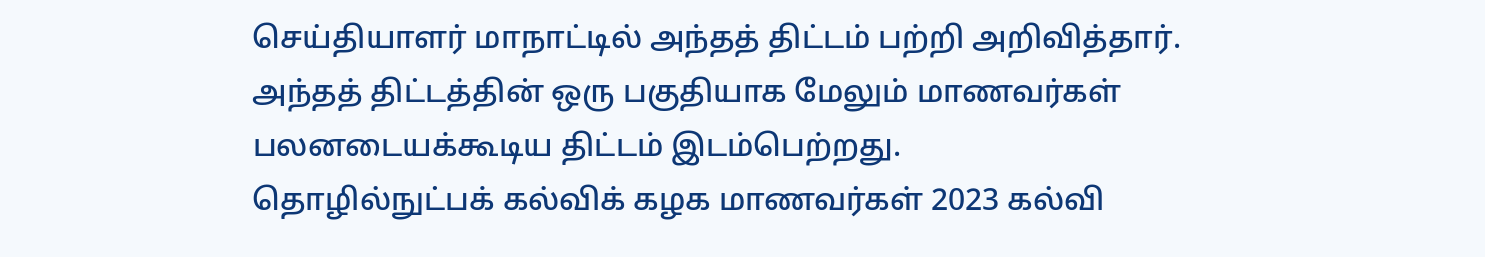செய்தியாளர் மாநாட்டில் அந்தத் திட்டம் பற்றி அறிவித்தார். அந்தத் திட்டத்தின் ஒரு பகுதியாக மேலும் மாணவர்கள் பலனடையக்கூடிய திட்டம் இடம்பெற்றது.
தொழில்நுட்பக் கல்விக் கழக மாணவர்கள் 2023 கல்வி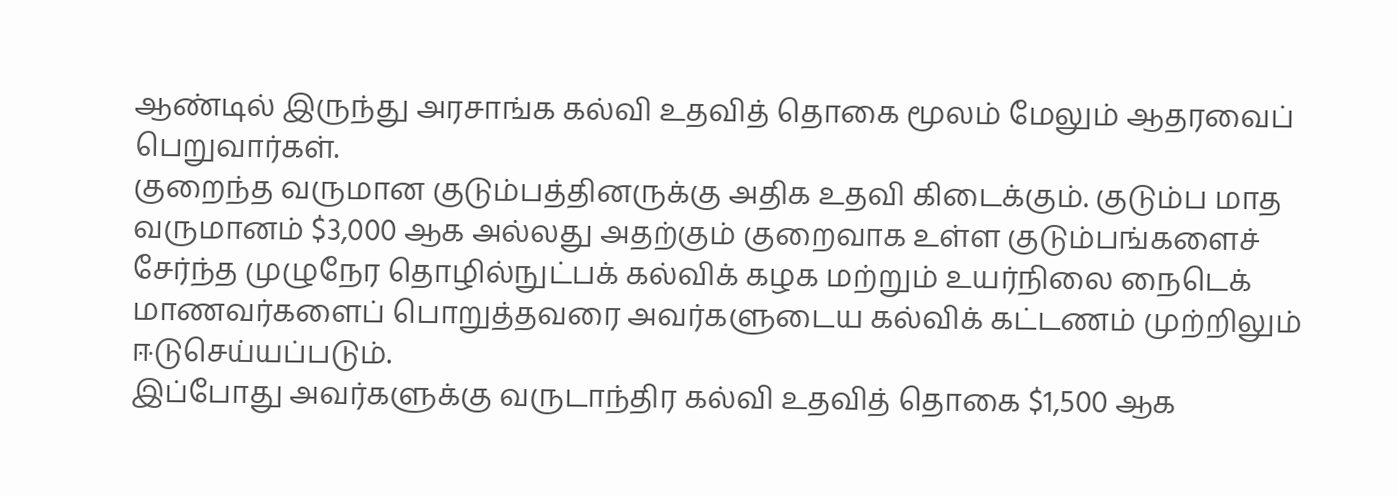ஆண்டில் இருந்து அரசாங்க கல்வி உதவித் தொகை மூலம் மேலும் ஆதரவைப் பெறுவார்கள்.
குறைந்த வருமான குடும்பத்தினருக்கு அதிக உதவி கிடைக்கும். குடும்ப மாத வருமானம் $3,000 ஆக அல்லது அதற்கும் குறைவாக உள்ள குடும்பங்களைச் சேர்ந்த முழுநேர தொழில்நுட்பக் கல்விக் கழக மற்றும் உயர்நிலை நைடெக் மாணவர்களைப் பொறுத்தவரை அவர்களுடைய கல்விக் கட்டணம் முற்றிலும் ஈடுசெய்யப்படும்.
இப்போது அவர்களுக்கு வருடாந்திர கல்வி உதவித் தொகை $1,500 ஆக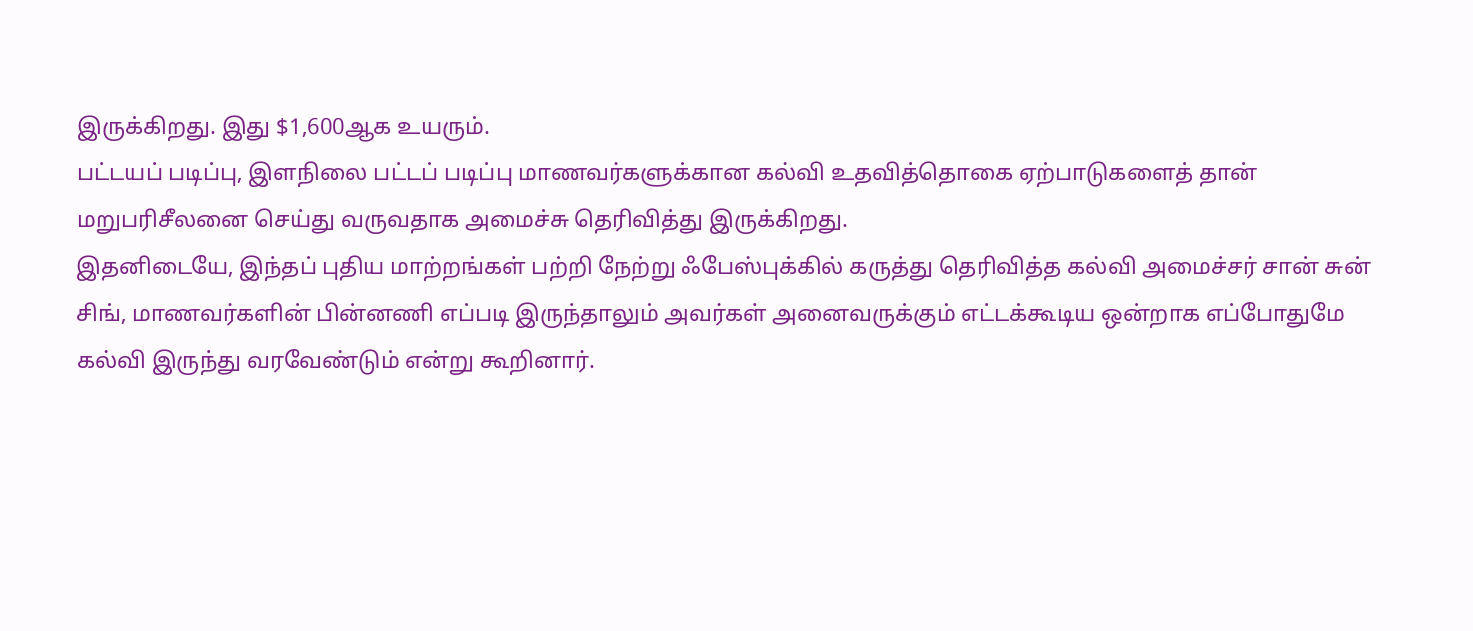இருக்கிறது. இது $1,600ஆக உயரும்.
பட்டயப் படிப்பு, இளநிலை பட்டப் படிப்பு மாணவர்களுக்கான கல்வி உதவித்தொகை ஏற்பாடுகளைத் தான் மறுபரிசீலனை செய்து வருவதாக அமைச்சு தெரிவித்து இருக்கிறது.
இதனிடையே, இந்தப் புதிய மாற்றங்கள் பற்றி நேற்று ஃபேஸ்புக்கில் கருத்து தெரிவித்த கல்வி அமைச்சர் சான் சுன் சிங், மாணவர்களின் பின்னணி எப்படி இருந்தாலும் அவர்கள் அனைவருக்கும் எட்டக்கூடிய ஒன்றாக எப்போதுமே கல்வி இருந்து வரவேண்டும் என்று கூறினார்.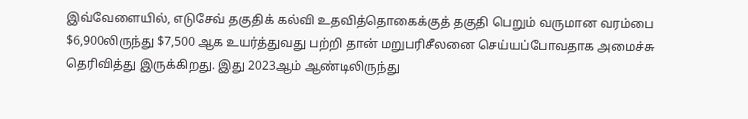இவ்வேளையில், எடுசேவ் தகுதிக் கல்வி உதவித்தொகைக்குத் தகுதி பெறும் வருமான வரம்பை $6,900லிருந்து $7,500 ஆக உயர்த்துவது பற்றி தான் மறுபரிசீலனை செய்யப்போவதாக அமைச்சு தெரிவித்து இருக்கிறது. இது 2023ஆம் ஆண்டிலிருந்து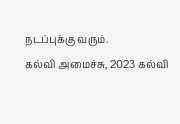நடப்புக்கு வரும்.
கல்வி அமைச்சு, 2023 கல்வி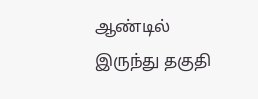ஆண்டில் இருந்து தகுதி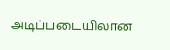அடிப்படையிலான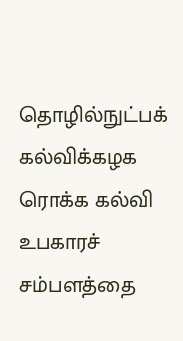தொழில்நுட்பக் கல்விக்கழக ரொக்க கல்வி உபகாரச் சம்பளத்தை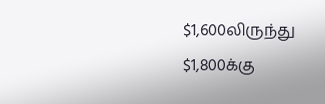$1,600லிருந்து $1,800க்கு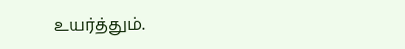உயர்த்தும்.